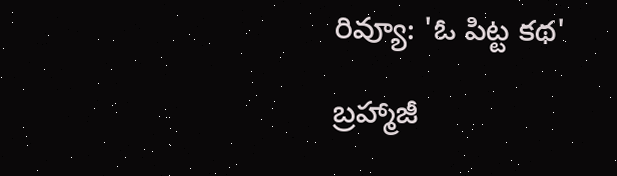రివ్యూ: 'ఓ పిట్ట కథ'

బ్రహ్మాజీ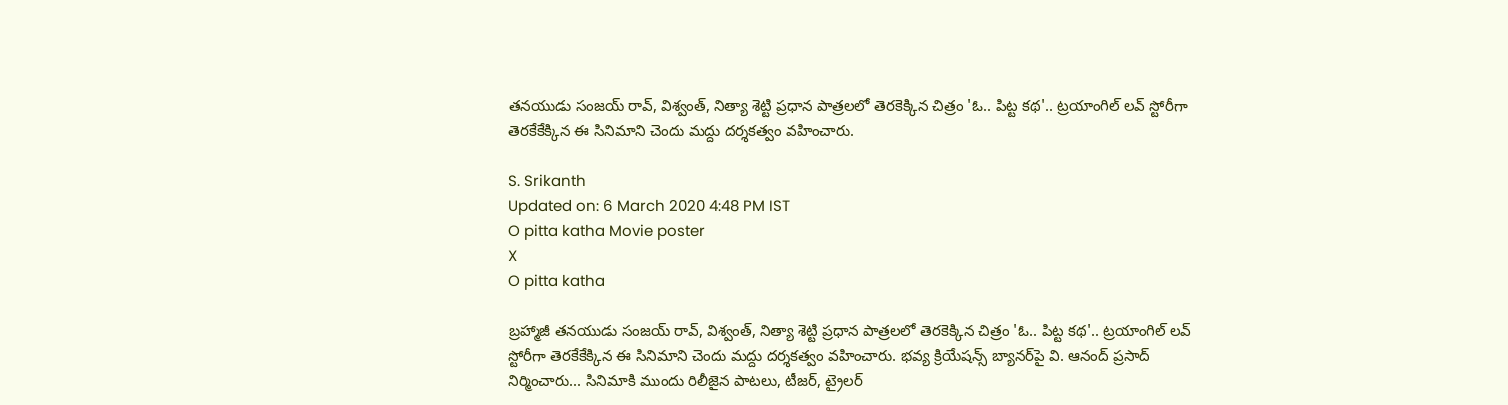తనయుడు సంజయ్‌ రావ్, విశ్వంత్, నిత్యా శెట్టి ప్రధాన పాత్రలలో తెరకెక్కిన చిత్రం 'ఓ.. పిట్ట కథ'.. ట్రయాంగిల్ లవ్ స్టోరీగా తెరకేకేక్కిన ఈ సినిమాని చెందు మద్దు దర్శకత్వం వహించారు.

S. Srikanth
Updated on: 6 March 2020 4:48 PM IST
O pitta katha Movie poster
X
O pitta katha

బ్రహ్మాజీ తనయుడు సంజయ్‌ రావ్, విశ్వంత్, నిత్యా శెట్టి ప్రధాన పాత్రలలో తెరకెక్కిన చిత్రం 'ఓ.. పిట్ట కథ'.. ట్రయాంగిల్ లవ్ స్టోరీగా తెరకేకేక్కిన ఈ సినిమాని చెందు మద్దు దర్శకత్వం వహించారు. భవ్య క్రియేషన్స్‌ బ్యానర్‌పై వి. ఆనంద్‌ ప్రసాద్‌ నిర్మించారు... సినిమాకి ముందు రిలీజైన పాటలు, టీజర్, ట్రైలర్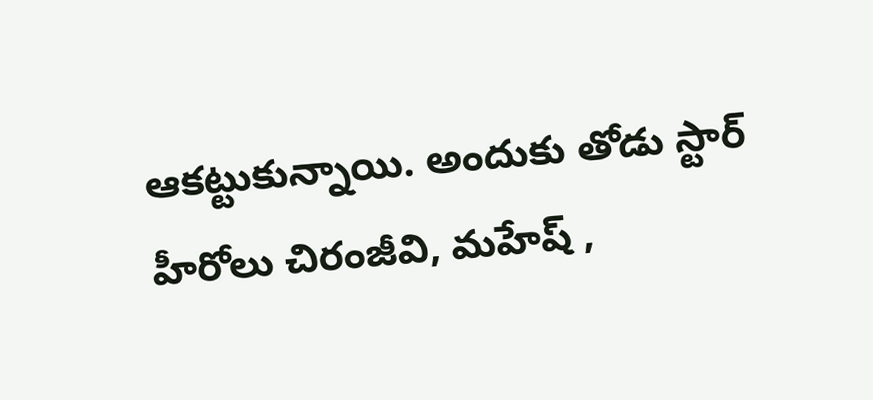ఆకట్టుకున్నాయి. అందుకు తోడు స్టార్ హీరోలు చిరంజీవి, మహేష్ ,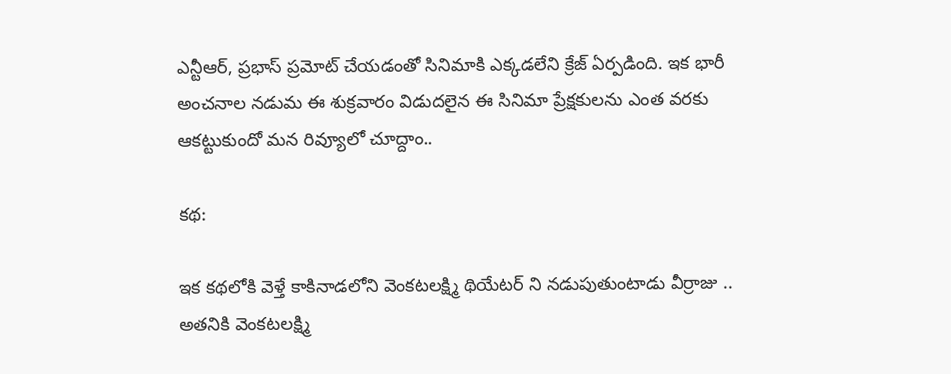ఎన్టీఆర్, ప్రభాస్ ప్రమోట్ చేయడంతో సినిమాకి ఎక్కడలేని క్రేజ్ ఏర్పడింది. ఇక భారీ అంచనాల నడుమ ఈ శుక్రవారం విడుదలైన ఈ సినిమా ప్రేక్షకులను ఎంత వరకు ఆకట్టుకుందో మన రివ్యూలో చూద్దాం..

కథ:

ఇక కథలోకి వెళ్తే కాకినాడలోని వెంకటలక్ష్మి థియేటర్‌ ని నడుపుతుంటాడు వీర్రాజు .. అతనికి వెంకటలక్ష్మి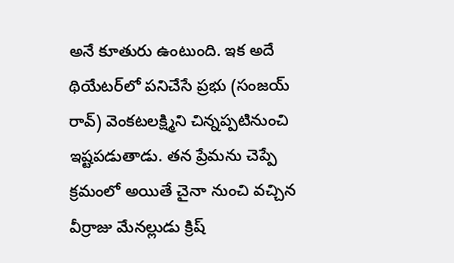అనే కూతురు ఉంటుంది. ఇక అదే థియేటర్‌లో పనిచేసే ప్రభు (సంజయ్‌ రావ్‌) వెంకటలక్ష్మిని చిన్నప్పటినుంచి ఇష్టపడుతాడు. తన ప్రేమను చెప్పే క్రమంలో అయితే చైనా నుంచి వచ్చిన వీర్రాజు మేనల్లుడు క్రిష్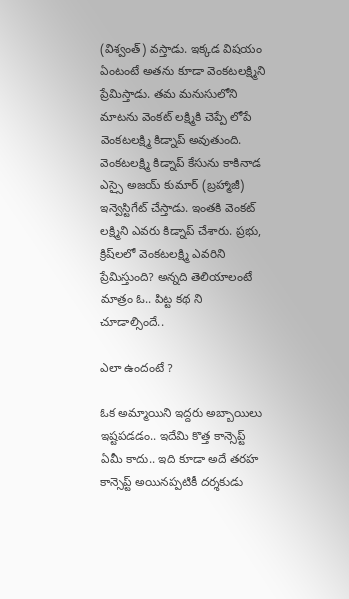(విశ్వంత్‌) వస్తాడు. ఇక్కడ విషయం ఏంటంటే అతను కూడా వెంకటలక్ష్మిని ప్రేమిస్తాడు. తమ మనుసులోని మాటను వెంకట్ లక్ష్మికి చెప్పే లోపే వెంకటలక్ష్మి కిడ్నాప్‌ అవుతుంది. వెంకటలక్ష్మి కిడ్నాప్‌ కేసును కాకినాడ ఎస్సై అజయ్‌ కుమార్‌ (బ్రహ్మాజీ) ఇన్వెస్టిగేట్‌ చేస్తాడు. ఇంతకి వెంకట్ లక్ష్మిని ఎవరు కిడ్నాప్ చేశారు. ప్రభు, క్రిష్‌లలో వెంకటలక్ష్మి ఎవరిని ప్రేమిస్తుంది? అన్నది తెలియాలంటే మాత్రం ఓ.. పిట్ట కథ ని చూడాల్సిందే..

ఎలా ఉందంటే ?

ఓక అమ్మాయిని ఇద్దరు అబ్బాయిలు ఇష్టపడడం.. ఇదేమి కొత్త కాన్సెప్ట్ ఏమీ కాదు.. ఇది కూడా అదే తరహ కాన్సెప్ట్ అయినప్పటికీ దర్శకుడు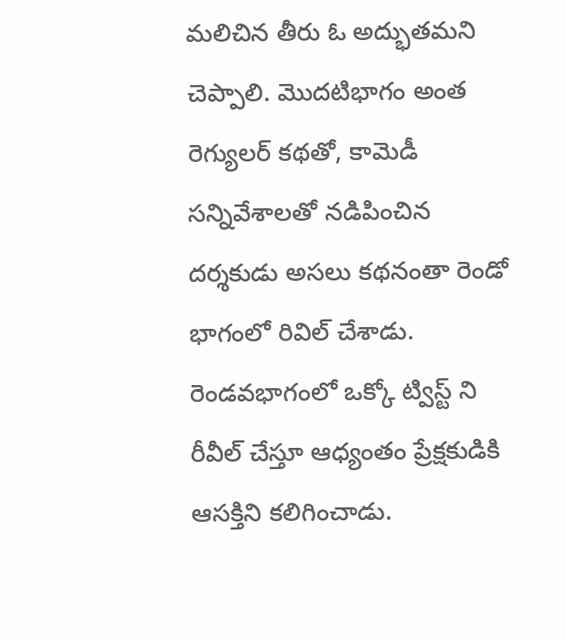మలిచిన తీరు ఓ అద్భుతమని చెప్పాలి. మొదటిభాగం అంత రెగ్యులర్ కథతో, కామెడీ సన్నివేశాలతో నడిపించిన దర్శకుడు అసలు కథనంతా రెండో భాగంలో రివిల్ చేశాడు. రెండవభాగంలో ఒక్కో ట్విస్ట్ ని రీవీల్ చేస్తూ ఆధ్యంతం ప్రేక్షకుడికి ఆసక్తిని కలిగించాడు.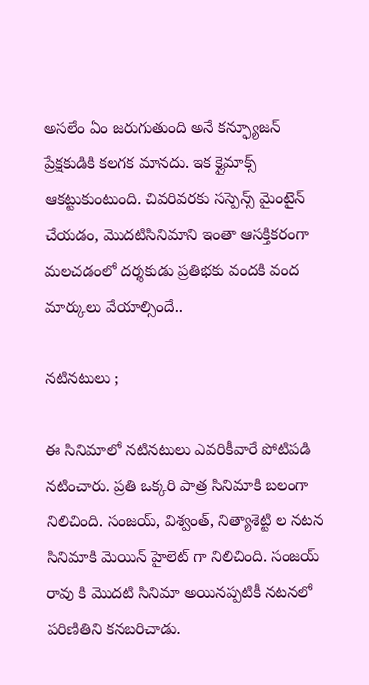అసలేం ఏం జరుగుతుంది అనే కన్ఫ్యూజన్‌ ప్రేక్షకుడికి కలగక మానదు. ఇక క్లైమాక్స్ ఆకట్టుకుంటుంది. చివరివరకు సస్పెన్స్ మైంటైన్ చేయడం, మొదటిసినిమాని ఇంతా ఆసక్తికరంగా మలచడంలో దర్శకుడు ప్రతిభకు వందకి వంద మార్కులు వేయాల్సిందే..

నటినటులు ;

ఈ సినిమాలో నటినటులు ఎవరికీవారే పోటిపడి నటించారు. ప్రతి ఒక్కరి పాత్ర సినిమాకి బలంగా నిలిచింది. సంజయ్‌, విశ్వంత్‌, నిత్యాశెట్టి ల నటన సినిమాకి మెయిన్ హైలెట్ గా నిలిచింది. సంజయ్‌ రావు కి మొదటి సినిమా అయినప్పటికీ నటనలో పరిణితిని కనబరిచాడు.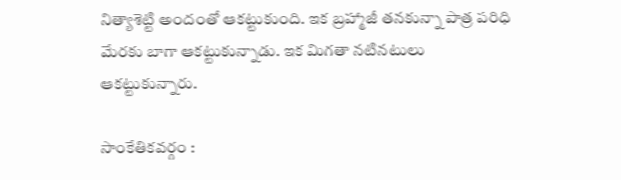నిత్యాశెట్టి అందంతో ఆకట్టుకుంది. ఇక బ్రహ్మాజీ తనకున్నా పాత్ర పరిధి మేరకు బాగా ఆకట్టుకున్నాడు. ఇక మిగతా నటినటులు ఆకట్టుకున్నారు.

సాంకేతికవర్గం :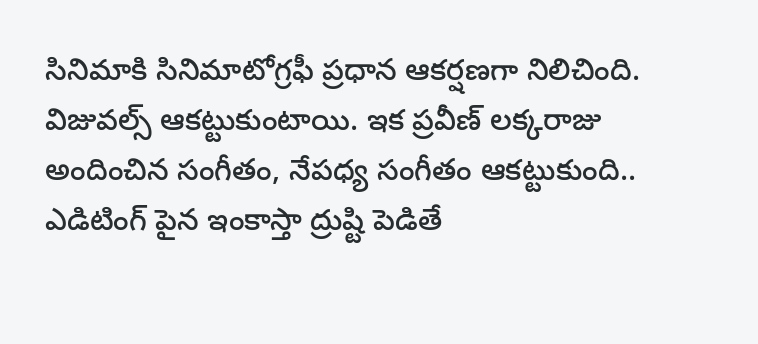సినిమాకి సినిమాటోగ్రఫీ ప్రధాన ఆకర్షణగా నిలిచింది. విజువల్స్ ఆకట్టుకుంటాయి. ఇక ప్రవీణ్ లక్కరాజు అందించిన సంగీతం, నేపధ్య సంగీతం ఆకట్టుకుంది.. ఎడిటింగ్ పైన ఇంకాస్తా ద్రుష్టి పెడితే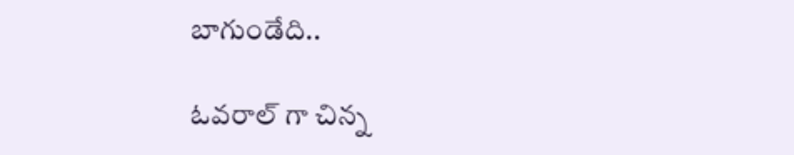బాగుండేది..

ఓవరాల్ గా చిన్న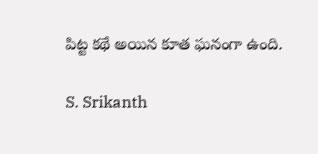పిట్ట కథే అయిన కూత ఘనంగా ఉంది.

S. Srikanth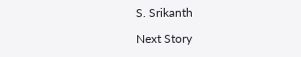S. Srikanth

Next Story